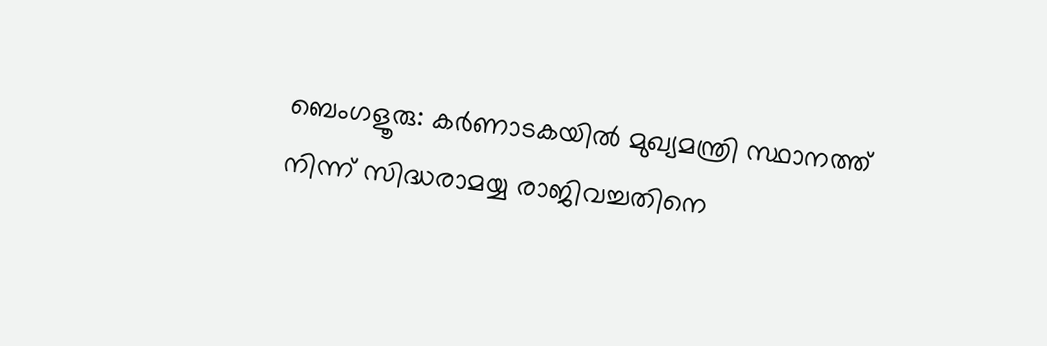ബെംഗളൂരു: കർണാടകയിൽ മുഖ്യമന്ത്രി സ്ഥാനത്ത് നിന്ന് സിദ്ധരാമയ്യ രാജിവച്ചതിനെ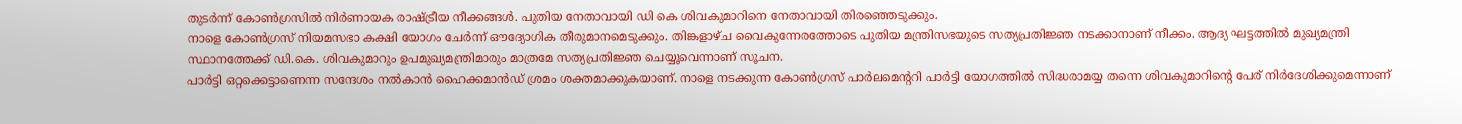തുടർന്ന് കോൺഗ്രസിൽ നിർണായക രാഷ്ട്രീയ നീക്കങ്ങൾ. പുതിയ നേതാവായി ഡി കെ ശിവകുമാറിനെ നേതാവായി തിരഞ്ഞെടുക്കും.
നാളെ കോൺഗ്രസ് നിയമസഭാ കക്ഷി യോഗം ചേർന്ന് ഔദ്യോഗിക തീരുമാനമെടുക്കും. തിങ്കളാഴ്ച വൈകുന്നേരത്തോടെ പുതിയ മന്ത്രിസഭയുടെ സത്യപ്രതിജ്ഞ നടക്കാനാണ് നീക്കം. ആദ്യ ഘട്ടത്തിൽ മുഖ്യമന്ത്രി സ്ഥാനത്തേക്ക് ഡി.കെ. ശിവകുമാറും ഉപമുഖ്യമന്ത്രിമാരും മാത്രമേ സത്യപ്രതിജ്ഞ ചെയ്യൂവെന്നാണ് സൂചന.
പാർട്ടി ഒറ്റക്കെട്ടാണെന്ന സന്ദേശം നൽകാൻ ഹൈക്കമാൻഡ് ശ്രമം ശക്തമാക്കുകയാണ്. നാളെ നടക്കുന്ന കോൺഗ്രസ് പാർലമെന്ററി പാർട്ടി യോഗത്തിൽ സിദ്ധരാമയ്യ തന്നെ ശിവകുമാറിന്റെ പേര് നിർദേശിക്കുമെന്നാണ്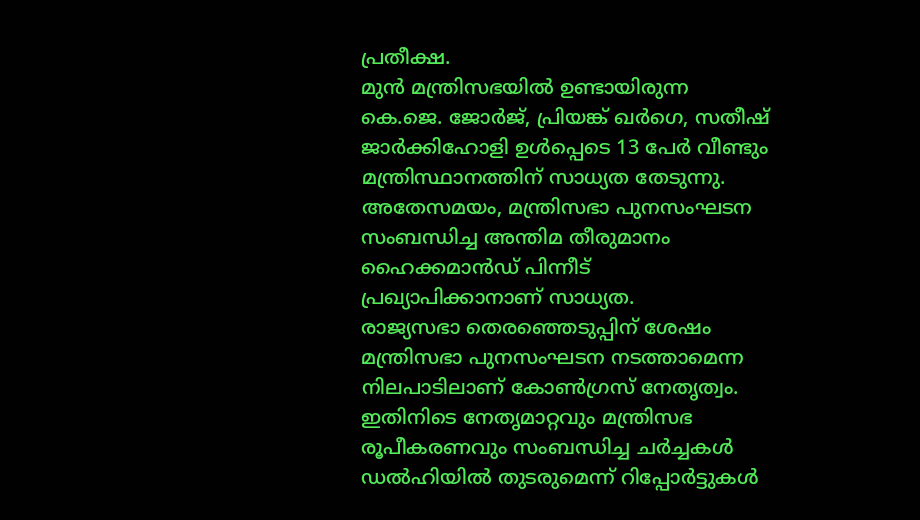പ്രതീക്ഷ.
മുൻ മന്ത്രിസഭയിൽ ഉണ്ടായിരുന്ന കെ.ജെ. ജോർജ്, പ്രിയങ്ക് ഖർഗെ, സതീഷ് ജാർക്കിഹോളി ഉൾപ്പെടെ 13 പേർ വീണ്ടും മന്ത്രിസ്ഥാനത്തിന് സാധ്യത തേടുന്നു. അതേസമയം, മന്ത്രിസഭാ പുനസംഘടന സംബന്ധിച്ച അന്തിമ തീരുമാനം ഹൈക്കമാൻഡ് പിന്നീട് പ്രഖ്യാപിക്കാനാണ് സാധ്യത.
രാജ്യസഭാ തെരഞ്ഞെടുപ്പിന് ശേഷം മന്ത്രിസഭാ പുനസംഘടന നടത്താമെന്ന നിലപാടിലാണ് കോൺഗ്രസ് നേതൃത്വം. ഇതിനിടെ നേതൃമാറ്റവും മന്ത്രിസഭ രൂപീകരണവും സംബന്ധിച്ച ചർച്ചകൾ ഡൽഹിയിൽ തുടരുമെന്ന് റിപ്പോർട്ടുകൾ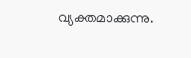വ്യക്തമാക്കുന്നു.